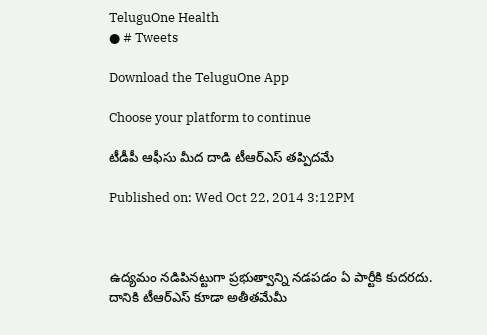TeluguOne Health
● # Tweets

Download the TeluguOne App

Choose your platform to continue

టీడీపీ ఆఫీసు మీద దాడి టీఆర్ఎస్ తప్పిదమే

Published on: Wed Oct 22, 2014 3:12PM



ఉద్యమం నడిపినట్టుగా ప్రభుత్వాన్ని నడపడం ఏ పార్టీకి కుదరదు. దానికి టీఆర్ఎస్ కూడా అతీతమేమీ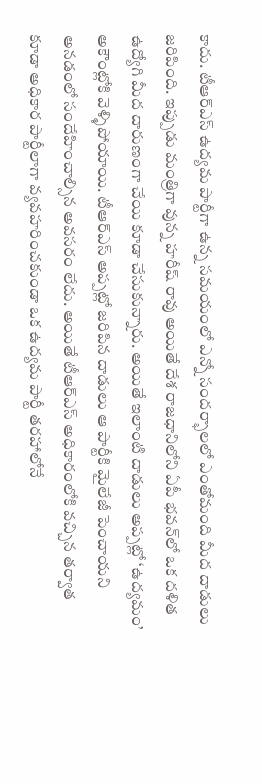కాదు. టీఆర్ఎస్ ఉద్యమ పార్టీగా ఉన్న సమయంలో ఎన్నో సందర్భాలలో ఎంతోమంది మీద దాడులు జరిపింది. ఇప్పుడు మంత్రిగా వున్న హరీష్ రావు అయితే దేశ రాజధానిలోని ఏపీ భవన్‌లో ఒక దళిత ఉద్యోగి మీద దారుణంగా చేయి కూడా చేసుకున్నారు. అయితే ఇలాంటి దాడులు అప్పట్లో ‘ఉద్యమం’ అకౌంట్లోకి వెళ్ళిపోయాయి. టీఆర్ఎస్ అప్పట్లో జరిపిన దాడులు ఆ పార్టీకి మైలేజీ పెంచాయని అనడంలో సందేహించాల్సిన అవసరం లేదు. అయితే టీఆర్ఎస్ అధికారంలోకి వచ్చిన తర్వాత కూడా అధికార పార్టీలాగా వ్యవహరించకుండా ఒక ఉద్యమ పార్టీ తరహాలోనే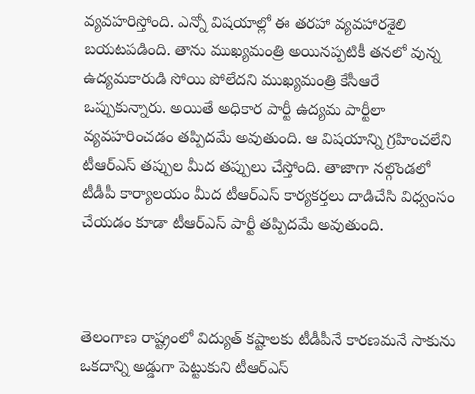వ్యవహరిస్తోంది. ఎన్నో విషయాల్లో ఈ తరహా వ్యవహారశైలి బయటపడింది. తాను ముఖ్యమంత్రి అయినప్పటికీ తనలో వున్న ఉద్యమకారుడి సోయి పోలేదని ముఖ్యమంత్రి కేసీఆరే ఒప్పుకున్నారు. అయితే అధికార పార్టీ ఉద్యమ పార్టీలా వ్యవహరించడం తప్పిదమే అవుతుంది. ఆ విషయాన్ని గ్రహించలేని టీఆర్ఎస్ తప్పుల మీద తప్పులు చేస్తోంది. తాజాగా నల్గొండలో టీడీపీ కార్యాలయం మీద టీఆర్ఎస్ కార్యకర్తలు దాడిచేసి విధ్వంసం చేయడం కూడా టీఆర్ఎస్ పార్టీ తప్పిదమే అవుతుంది.



తెలంగాణ రాష్ట్రంలో విద్యుత్ కష్టాలకు టీడీపీనే కారణమనే సాకును ఒకదాన్ని అడ్డుగా పెట్టుకుని టీఆర్ఎస్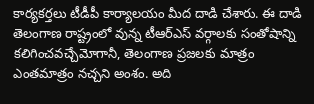కార్యకర్తలు టీడీపీ కార్యాలయం మీద దాడి చేశారు. ఈ దాడి తెలంగాణ రాష్ట్రంలో వున్న టీఆర్ఎస్ వర్గాలకు సంతోషాన్ని కలిగించవచ్చేమోగానీ, తెలంగాణ ప్రజలకు మాత్రం ఎంతమాత్రం నచ్చని అంశం. అది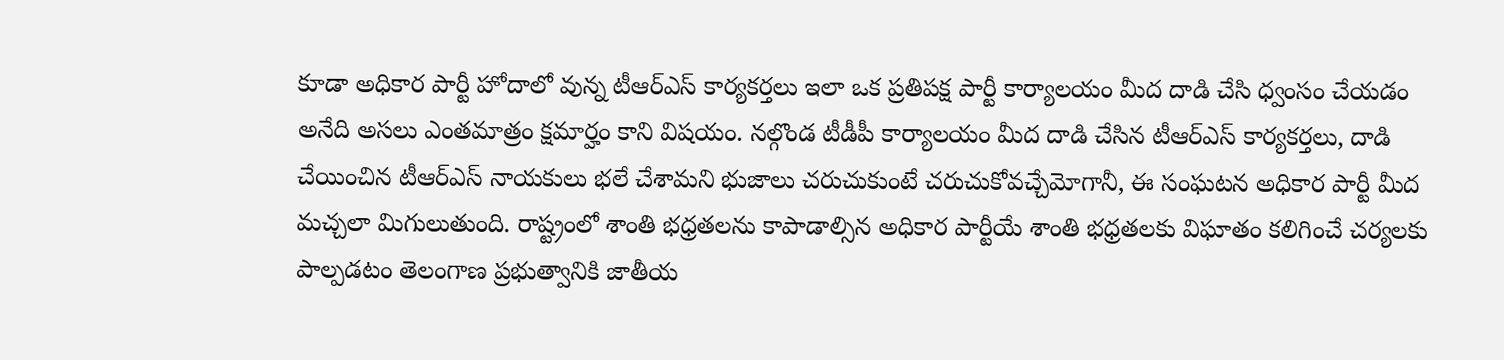కూడా అధికార పార్టీ హోదాలో వున్న టీఆర్ఎస్ కార్యకర్తలు ఇలా ఒక ప్రతిపక్ష పార్టీ కార్యాలయం మీద దాడి చేసి ధ్వంసం చేయడం అనేది అసలు ఎంతమాత్రం క్షమార్హం కాని విషయం. నల్గొండ టీడీపీ కార్యాలయం మీద దాడి చేసిన టీఆర్ఎస్ కార్యకర్తలు, దాడి చేయించిన టీఆర్ఎస్ నాయకులు భలే చేశామని భుజాలు చరుచుకుంటే చరుచుకోవచ్చేమోగానీ, ఈ సంఘటన అధికార పార్టీ మీద మచ్చలా మిగులుతుంది. రాష్ట్రంలో శాంతి భధ్రతలను కాపాడాల్సిన అధికార పార్టీయే శాంతి భధ్రతలకు విఘాతం కలిగించే చర్యలకు పాల్పడటం తెలంగాణ ప్రభుత్వానికి జాతీయ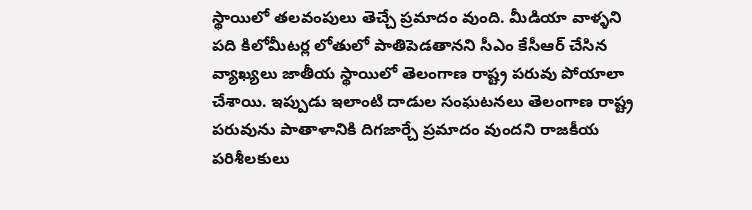స్థాయిలో తలవంపులు తెచ్చే ప్రమాదం వుంది. మీడియా వాళ్ళని పది కిలోమీటర్ల లోతులో పాతిపెడతానని సీఎం కేసీఆర్ చేసిన వ్యాఖ్యలు జాతీయ స్థాయిలో తెలంగాణ రాష్ట్ర పరువు పోయాలా చేశాయి. ఇప్పుడు ఇలాంటి దాడుల సంఘటనలు తెలంగాణ రాష్ట్ర పరువును పాతాళానికి దిగజార్చే ప్రమాదం వుందని రాజకీయ పరిశీలకులు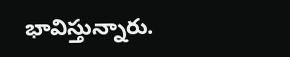భావిస్తున్నారు.